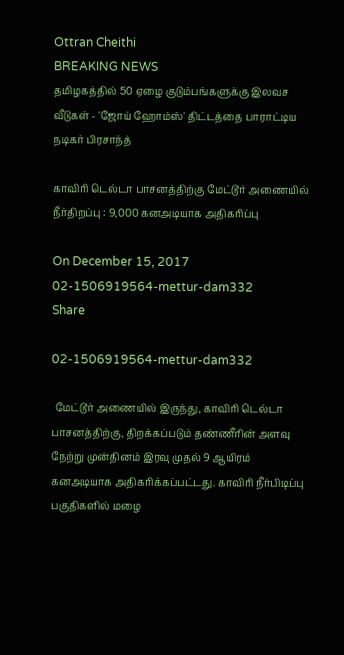Ottran Cheithi
BREAKING NEWS
தமிழகத்தில் 50 ஏழை குடும்பங்களுக்கு இலவச வீடுகள் - 'ஜோய் ஹோம்ஸ்' திட்டத்தை பாராட்டிய நடிகர் பிரசாந்த்

காவிரி டெல்டா பாசனத்திற்கு மேட்டூர் அணையில் நீர்திறப்பு : 9,000 கனஅடியாக அதிகரிப்பு

On December 15, 2017
02-1506919564-mettur-dam332
Share

02-1506919564-mettur-dam332

 மேட்டூர் அணையில் இருந்து, காவிரி டெல்டா பாசனத்திற்கு, திறக்கப்படும் தண்ணீரின் அளவு நேற்று முன்தினம் இரவு முதல் 9 ஆயிரம் கனஅடியாக அதிகரிக்கப்பட்டது. காவிரி நீர்பிடிப்பு பகுதிகளில் மழை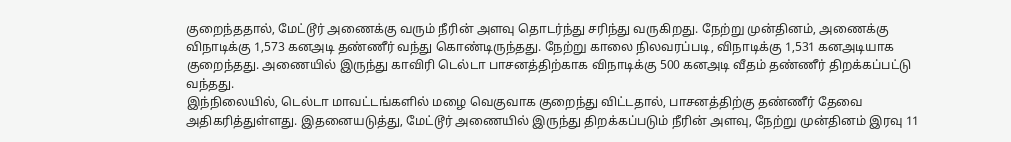குறைந்ததால், மேட்டூர் அணைக்கு வரும் நீரின் அளவு தொடர்ந்து சரிந்து வருகிறது. நேற்று முன்தினம், அணைக்கு விநாடிக்கு 1,573 கனஅடி தண்ணீர் வந்து கொண்டிருந்தது. நேற்று காலை நிலவரப்படி, விநாடிக்கு 1,531 கனஅடியாக குறைந்தது. அணையில் இருந்து காவிரி டெல்டா பாசனத்திற்காக விநாடிக்கு 500 கனஅடி வீதம் தண்ணீர் திறக்கப்பட்டு வந்தது.
இந்நிலையில், டெல்டா மாவட்டங்களில் மழை வெகுவாக குறைந்து விட்டதால், பாசனத்திற்கு தண்ணீர் தேவை அதிகரித்துள்ளது. இதனையடுத்து, மேட்டூர் அணையில் இருந்து திறக்கப்படும் நீரின் அளவு, நேற்று முன்தினம் இரவு 11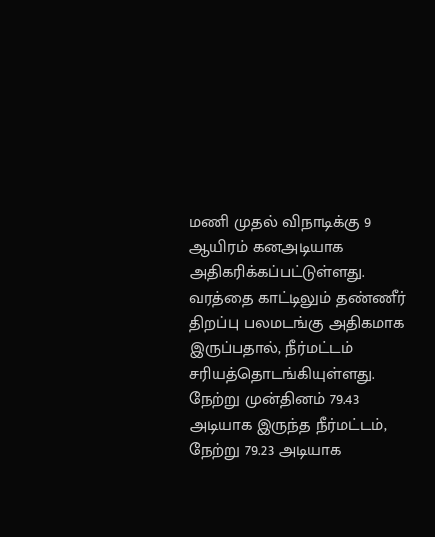மணி முதல் விநாடிக்கு 9 ஆயிரம் கனஅடியாக அதிகரிக்கப்பட்டுள்ளது. வரத்தை காட்டிலும் தண்ணீர் திறப்பு பலமடங்கு அதிகமாக இருப்பதால், நீர்மட்டம் சரியத்தொடங்கியுள்ளது. நேற்று முன்தினம் 79.43 அடியாக இருந்த நீர்மட்டம், நேற்று 79.23 அடியாக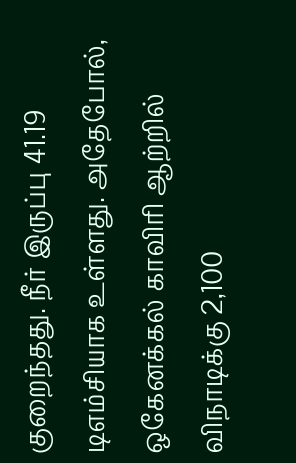குறைந்தது. நீர் இருப்பு 41.19 டிஎம்சியாக உள்ளது. அதேபோல், ஒகேனக்கல் காவிரி ஆற்றில் விநாடிக்கு 2,100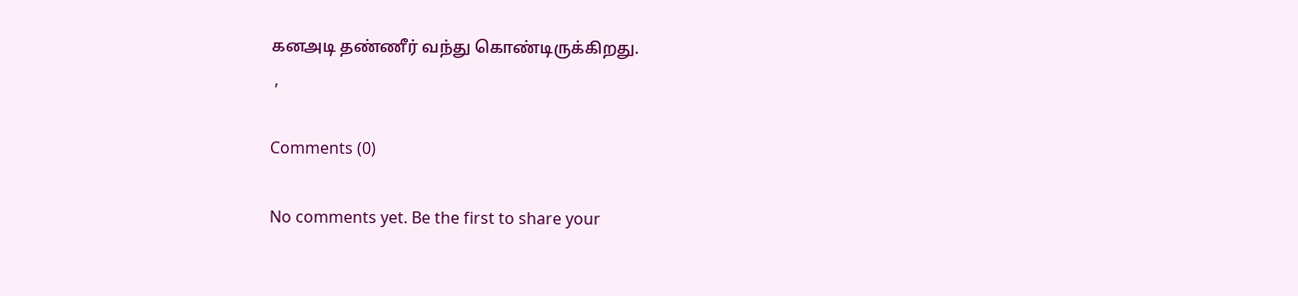கனஅடி தண்ணீர் வந்து கொண்டிருக்கிறது.
 ,

Comments (0)

No comments yet. Be the first to share your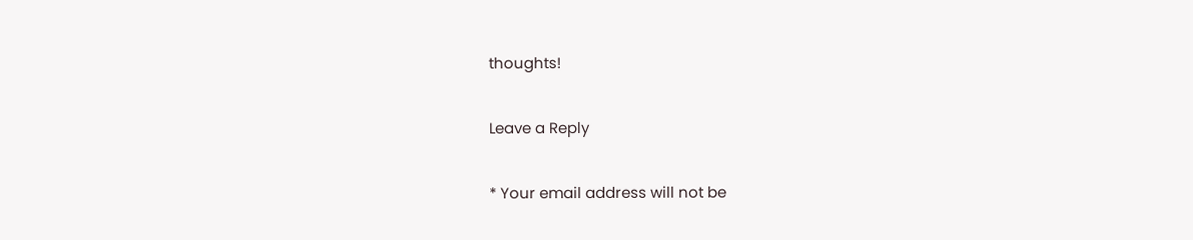thoughts!

Leave a Reply

* Your email address will not be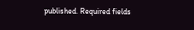published. Required fields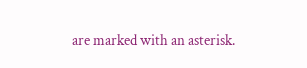are marked with an asterisk.